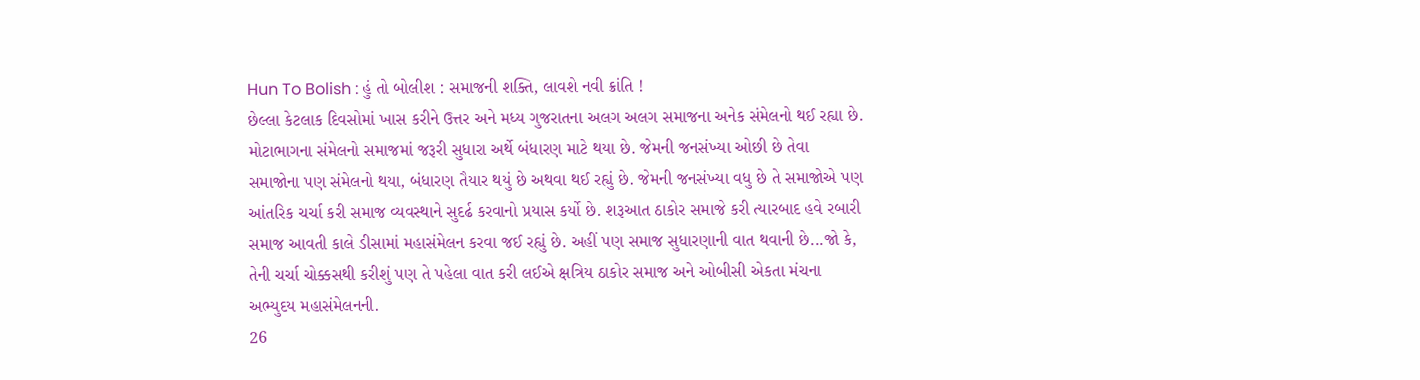Hun To Bolish : હું તો બોલીશ : સમાજની શક્તિ, લાવશે નવી ક્રાંતિ !
છેલ્લા કેટલાક દિવસોમાં ખાસ કરીને ઉત્તર અને મધ્ય ગુજરાતના અલગ અલગ સમાજના અનેક સંમેલનો થઈ રહ્યા છે. મોટાભાગના સંમેલનો સમાજમાં જરૂરી સુધારા અર્થે બંધારણ માટે થયા છે. જેમની જનસંખ્યા ઓછી છે તેવા સમાજોના પણ સંમેલનો થયા, બંધારણ તૈયાર થયું છે અથવા થઈ રહ્યું છે. જેમની જનસંખ્યા વધુ છે તે સમાજોએ પણ આંતરિક ચર્ચા કરી સમાજ વ્યવસ્થાને સુદર્ઢ કરવાનો પ્રયાસ કર્યો છે. શરૂઆત ઠાકોર સમાજે કરી ત્યારબાદ હવે રબારી સમાજ આવતી કાલે ડીસામાં મહાસંમેલન કરવા જઈ રહ્યું છે. અહીં પણ સમાજ સુધારણાની વાત થવાની છે...જો કે, તેની ચર્ચા ચોક્કસથી કરીશું પણ તે પહેલા વાત કરી લઈએ ક્ષત્રિય ઠાકોર સમાજ અને ઓબીસી એકતા મંચના અભ્યુદય મહાસંમેલનની.
26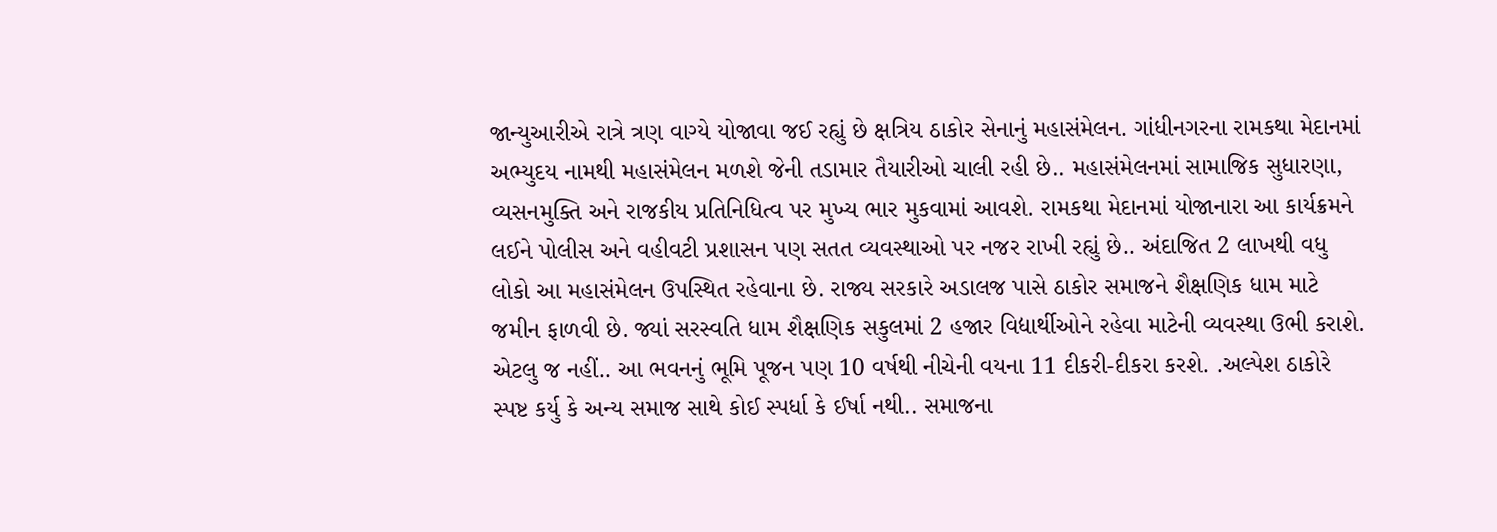જાન્યુઆરીએ રાત્રે ત્રણ વાગ્યે યોજાવા જઈ રહ્યું છે ક્ષત્રિય ઠાકોર સેનાનું મહાસંમેલન. ગાંધીનગરના રામકથા મેદાનમાં અભ્યુદય નામથી મહાસંમેલન મળશે જેની તડામાર તૈયારીઓ ચાલી રહી છે.. મહાસંમેલનમાં સામાજિક સુધારણા, વ્યસનમુક્તિ અને રાજકીય પ્રતિનિધિત્વ પર મુખ્ય ભાર મુકવામાં આવશે. રામકથા મેદાનમાં યોજાનારા આ કાર્યક્રમને લઈને પોલીસ અને વહીવટી પ્રશાસન પણ સતત વ્યવસ્થાઓ પર નજર રાખી રહ્યું છે.. અંદાજિત 2 લાખથી વધુ લોકો આ મહાસંમેલન ઉપસ્થિત રહેવાના છે. રાજ્ય સરકારે અડાલજ પાસે ઠાકોર સમાજને શૈક્ષણિક ધામ માટે જમીન ફાળવી છે. જ્યાં સરસ્વતિ ધામ શૈક્ષણિક સકુલમાં 2 હજાર વિદ્યાર્થીઓને રહેવા માટેની વ્યવસ્થા ઉભી કરાશે. એટલુ જ નહીં.. આ ભવનનું ભૂમિ પૂજન પણ 10 વર્ષથી નીચેની વયના 11 દીકરી-દીકરા કરશે. .અલ્પેશ ઠાકોરે સ્પષ્ટ કર્યુ કે અન્ય સમાજ સાથે કોઈ સ્પર્ધા કે ઈર્ષા નથી.. સમાજના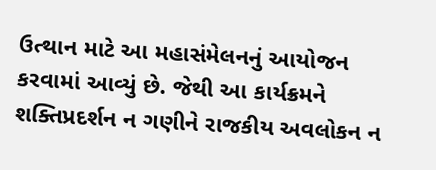ઉત્થાન માટે આ મહાસંમેલનનું આયોજન કરવામાં આવ્યું છે. જેથી આ કાર્યક્રમને શક્તિપ્રદર્શન ન ગણીને રાજકીય અવલોકન ન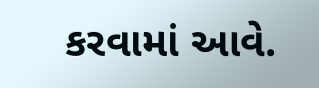કરવામાં આવે.